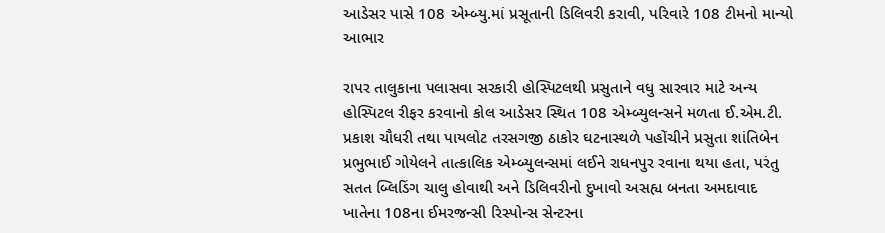આડેસર પાસે 108 એમ્બ્યુ.માં પ્રસૂતાની ડિલિવરી કરાવી, પરિવારે 108 ટીમનો માન્યો આભાર

રાપર તાલુકાના પલાસવા સરકારી હોસ્પિટલથી પ્રસુતાને વધુ સારવાર માટે અન્ય હોસ્પિટલ રીફર કરવાનો કોલ આડેસર સ્થિત 108 એમ્બ્યુલન્સને મળતા ઈ.એમ.ટી. પ્રકાશ ચૌધરી તથા પાયલોટ તરસગજી ઠાકોર ઘટનાસ્થળે પહોંચીને પ્રસુતા શાંતિબેન પ્રભુભાઈ ગોયેલને તાત્કાલિક એમ્બ્યુલન્સમાં લઈને રાધનપુર રવાના થયા હતા, પરંતુ સતત બ્લિડિંગ ચાલુ હોવાથી અને ડિલિવરીનો દુખાવો અસહ્ય બનતા અમદાવાદ ખાતેના 108ના ઈમરજન્સી રિસ્પોન્સ સેન્ટરના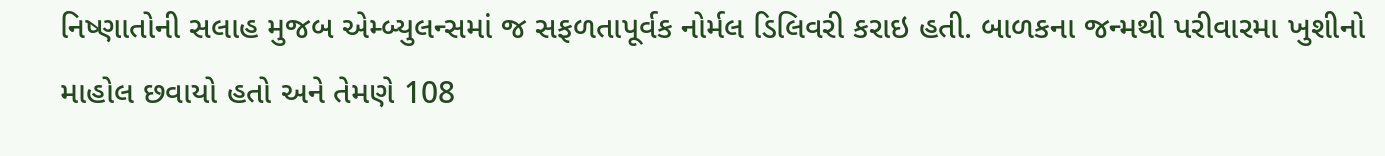નિષ્ણાતોની સલાહ મુજબ એમ્બ્યુલન્સમાં જ સફળતાપૂર્વક નોર્મલ ડિલિવરી કરાઇ હતી. બાળકના જન્મથી પરીવારમા ખુશીનો માહોલ છવાયો હતો અને તેમણે 108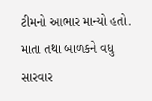ટીમનો આભાર માન્યો હતો. માતા તથા બાળકને વધુ સારવાર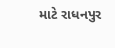માટે રાધનપુર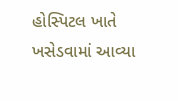હોસ્પિટલ ખાતે ખસેડવામાં આવ્યા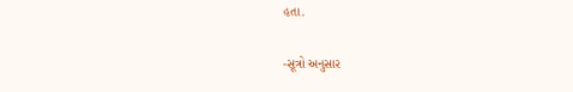હતા.

-સૂત્રો અનુસાર